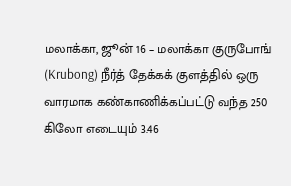மலாக்கா, ஜூன் 16 – மலாக்கா குருபோங் (Krubong) நீர்த் தேக்கக் குளத்தில் ஒரு வாரமாக கண்காணிக்கப்பட்டு வந்த 250 கிலோ எடையும் 3.46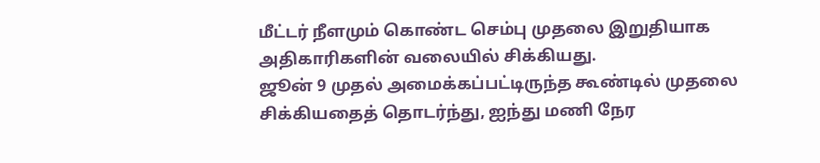மீட்டர் நீளமும் கொண்ட செம்பு முதலை இறுதியாக அதிகாரிகளின் வலையில் சிக்கியது.
ஜூன் 9 முதல் அமைக்கப்பட்டிருந்த கூண்டில் முதலை சிக்கியதைத் தொடர்ந்து, ஐந்து மணி நேர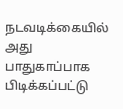நடவடிக்கையில் அது பாதுகாப்பாக பிடிக்கப்பட்டு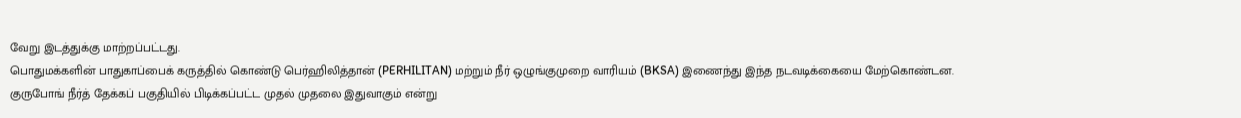வேறு இடத்துக்கு மாற்றப்பட்டது.
பொதுமக்களின் பாதுகாப்பைக் கருத்தில் கொண்டு பெர்ஹிலித்தான் (PERHILITAN) மற்றும் நீர் ஒழுங்குமுறை வாரியம் (BKSA) இணைந்து இந்த நடவடிக்கையை மேற்கொண்டன.
குருபோங் நீர்த் தேக்கப் பகுதியில் பிடிக்கப்பட்ட முதல் முதலை இதுவாகும் என்று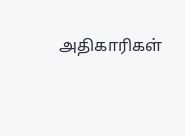அதிகாரிகள்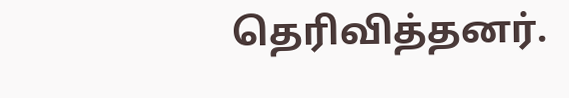தெரிவித்தனர்.